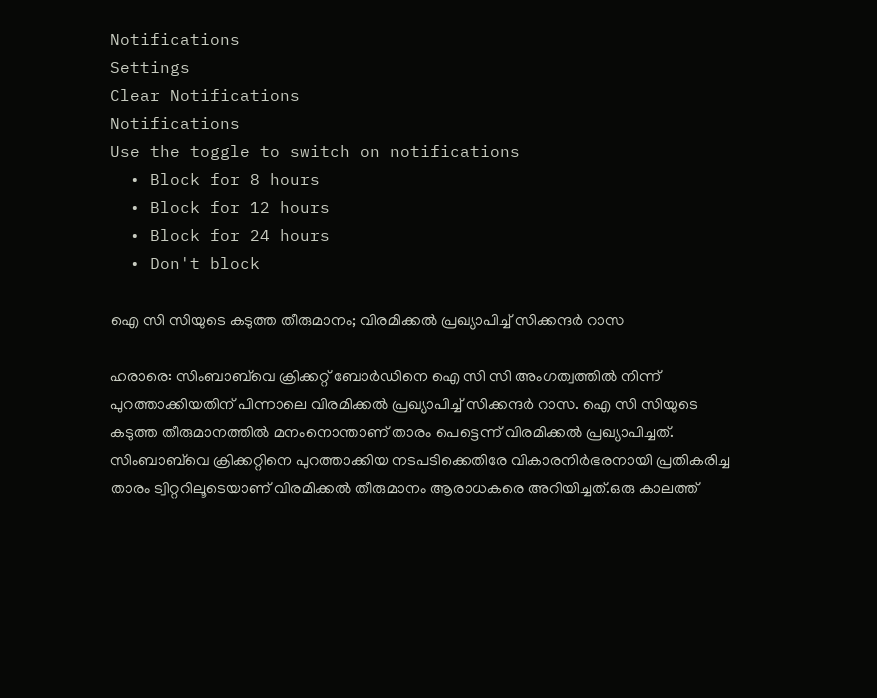Notifications
Settings
Clear Notifications
Notifications
Use the toggle to switch on notifications
  • Block for 8 hours
  • Block for 12 hours
  • Block for 24 hours
  • Don't block

ഐ സി സിയുടെ കടുത്ത തീരുമാനം; വിരമിക്കല്‍ പ്രഖ്യാപിച്ച് സിക്കന്ദര്‍ റാസ

ഹരാരെ: സിംബാബ്‌വെ ക്രിക്കറ്റ് ബോര്‍ഡിനെ ഐ സി സി അംഗത്വത്തില്‍ നിന്ന് പുറത്താക്കിയതിന് പിന്നാലെ വിരമിക്കല്‍ പ്രഖ്യാപിച്ച് സിക്കന്ദര്‍ റാസ. ഐ സി സിയുടെ കടുത്ത തീരുമാനത്തില്‍ മനംനൊന്താണ് താരം പെട്ടെന്ന് വിരമിക്കല്‍ പ്രഖ്യാപിച്ചത്. സിംബാബ്‌വെ ക്രിക്കറ്റിനെ പുറത്താക്കിയ നടപടിക്കെതിരേ വികാരനിര്‍ഭരനായി പ്രതികരിച്ച താരം ട്വിറ്ററിലൂടെയാണ് വിരമിക്കല്‍ തീരുമാനം ആരാധകരെ അറിയിച്ചത്.ഒരു കാലത്ത്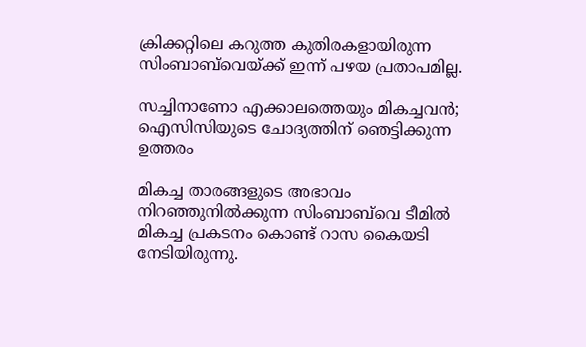ക്രിക്കറ്റിലെ കറുത്ത കുതിരകളായിരുന്ന സിംബാബ്‌വെയ്ക്ക് ഇന്ന് പഴയ പ്രതാപമില്ല.

സച്ചിനാണോ എക്കാലത്തെയും മികച്ചവന്‍; ഐസിസിയുടെ ചോദ്യത്തിന് ഞെട്ടിക്കുന്ന ഉത്തരം

മികച്ച താരങ്ങളുടെ അഭാവം നിറഞ്ഞുനില്‍ക്കുന്ന സിംബാബ്‌വെ ടീമില്‍ മികച്ച പ്രകടനം കൊണ്ട് റാസ കൈയടി നേടിയിരുന്നു.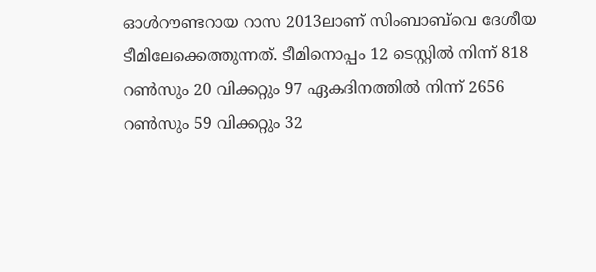ഓള്‍റൗണ്ടറായ റാസ 2013ലാണ് സിംബാബ്‌വെ ദേശീയ ടീമിലേക്കെത്തുന്നത്. ടീമിനൊപ്പം 12 ടെസ്റ്റില്‍ നിന്ന് 818 റണ്‍സും 20 വിക്കറ്റും 97 ഏകദിനത്തില്‍ നിന്ന് 2656 റണ്‍സും 59 വിക്കറ്റും 32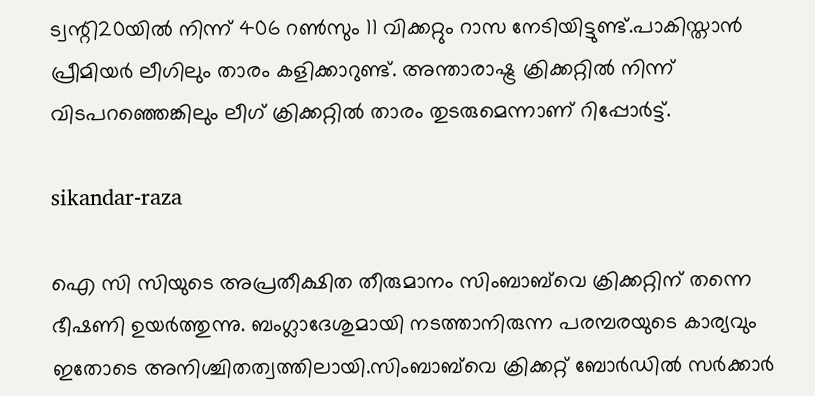ട്വന്റി20യില്‍ നിന്ന് 406 റണ്‍സും 11 വിക്കറ്റും റാസ നേടിയിട്ടുണ്ട്.പാകിസ്താന്‍ പ്രീമിയര്‍ ലീഗിലും താരം കളിക്കാറുണ്ട്. അന്താരാഷ്ട്ര ക്രിക്കറ്റില്‍ നിന്ന് വിടപറഞ്ഞെങ്കിലും ലീഗ് ക്രിക്കറ്റില്‍ താരം തുടരുമെന്നാണ് റിപ്പോര്‍ട്ട്.

sikandar-raza

ഐ സി സിയുടെ അപ്രതീക്ഷിത തീരുമാനം സിംബാബ്‌വെ ക്രിക്കറ്റിന് തന്നെ ഭീഷണി ഉയര്‍ത്തുന്നു. ബംഗ്ലാദേശുമായി നടത്താനിരുന്ന പരമ്പരയുടെ കാര്യവും ഇതോടെ അനിശ്ചിതത്വത്തിലായി.സിംബാബ്‌വെ ക്രിക്കറ്റ് ബോര്‍ഡില്‍ സര്‍ക്കാര്‍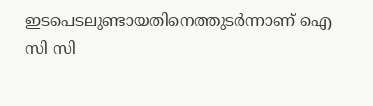ഇടപെടലുണ്ടായതിനെത്തുടര്‍ന്നാണ് ഐ സി സി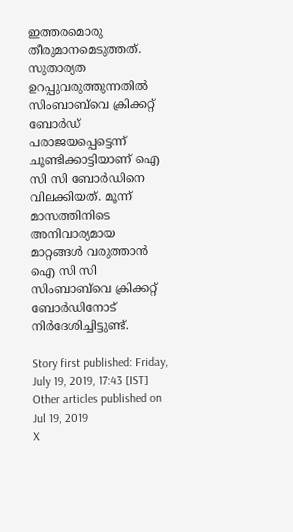ഇത്തരമൊരു തീരുമാനമെടുത്തത്. സുതാര്യത ഉറപ്പുവരുത്തുന്നതില്‍ സിംബാബ്‌വെ ക്രിക്കറ്റ് ബോര്‍ഡ് പരാജയപ്പെട്ടെന്ന് ചൂണ്ടിക്കാട്ടിയാണ് ഐ സി സി ബോര്‍ഡിനെ വിലക്കിയത്. മൂന്ന് മാസത്തിനിടെ അനിവാര്യമായ മാറ്റങ്ങള്‍ വരുത്താന്‍ ഐ സി സി സിംബാബ്‌വെ ക്രിക്കറ്റ് ബോര്‍ഡിനോട് നിര്‍ദേശിച്ചിട്ടുണ്ട്.

Story first published: Friday, July 19, 2019, 17:43 [IST]
Other articles published on Jul 19, 2019
X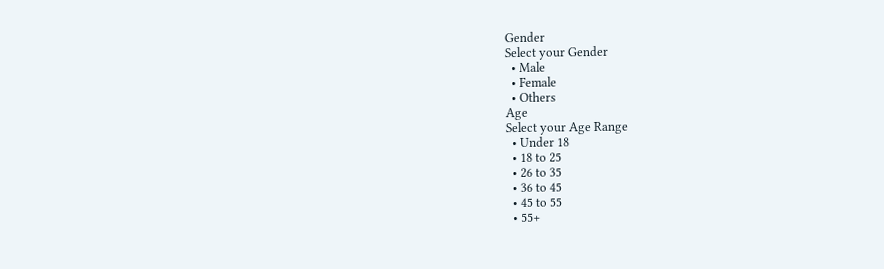Gender
Select your Gender
  • Male
  • Female
  • Others
Age
Select your Age Range
  • Under 18
  • 18 to 25
  • 26 to 35
  • 36 to 45
  • 45 to 55
  • 55+